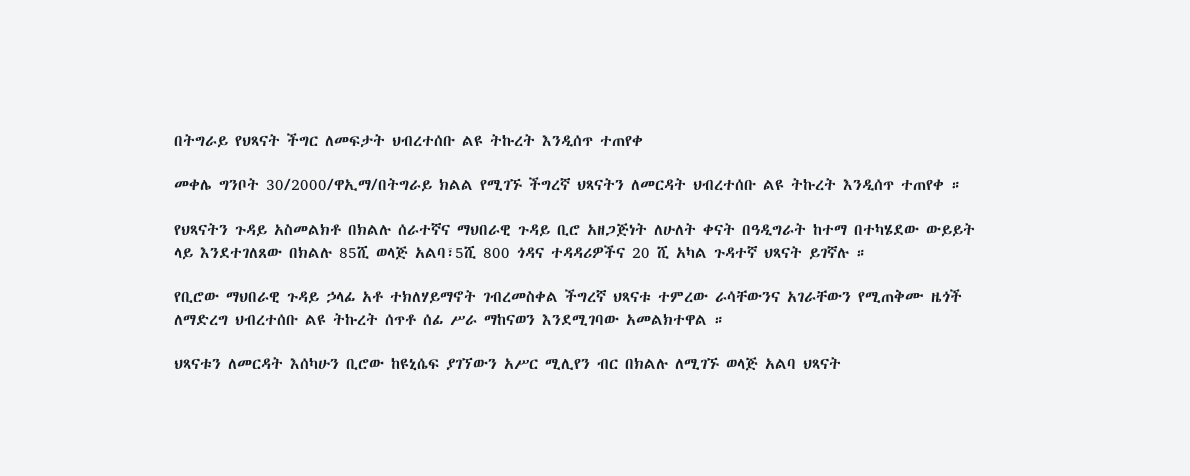በትግራይ የህጻናት ችግር ለመፍታት ህብረተሰቡ ልዩ ትኩረት እንዲሰጥ ተጠየቀ

መቀሌ ግንቦት 30/2000/ዋኢማ/በትግራይ ክልል የሚገኙ ችግረኛ ህጻናትን ለመርዳት ህብረተሰቡ ልዩ ትኩረት እንዲሰጥ ተጠየቀ ።

የህጻናትን ጉዳይ አስመልክቶ በክልሉ ሰራተኛና ማህበራዊ ጉዳይ ቢሮ አዘጋጅነት ለሁለት ቀናት በዓዲግራት ከተማ በተካሄደው ውይይት ላይ እንደተገለጸው በክልሉ 85ሺ ወላጅ አልባ፣5ሺ 800 ጎዳና ተዳዳሪዎችና 20 ሺ አካል ጉዳተኛ ህጻናት ይገኛሉ ።

የቢሮው ማህበራዊ ጉዳይ ኃላፊ አቶ ተክለሃይማኖት ገብረመስቀል ችግረኛ ህጻናቱ ተምረው ራሳቸውንና አገራቸውን የሚጠቅሙ ዜጎች ለማድረግ ህብረተሰቡ ልዩ ትኩረት ሰጥቶ ሰፊ ሥራ ማከናወን እንደሚገባው አመልክተዋል ።

ህጻናቱን ለመርዳት እሰካሁን ቢሮው ከዩኒሴፍ ያገኘውን አሥር ሚሊየን ብር በክልሉ ለሚገኙ ወላጅ አልባ ህጻናት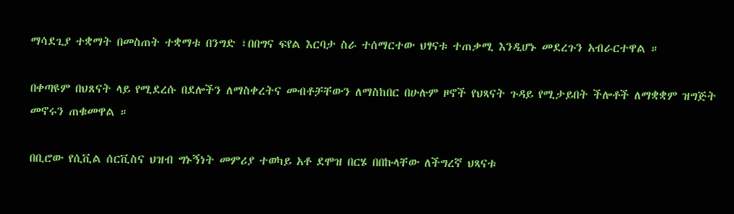ማሳደጊያ ተቋማት በመስጠት ተቋማቱ በንግድ ፣በበግና ፍየል እርባታ ስራ ተሰማርተው ህፃናቱ ተጠቃሚ እንዲሆኑ መደረጉን አብራርተዋል ።

በቀጣዩም በህጸናት ላይ የሚደረሱ በደሎችን ለማስቀረትና መብቶቻቸውን ለማስከበር በሁሉም ዞኖች የህጻናት ጉዳይ የሚታይበት ችሎቶች ለማቋቋም ዝግጅት መኖሩን ጠቁመዋል ።

በቢሮው የሲቪል ሰርቪስና ህዝብ ግኑኝነት መምሪያ ተወካይ አቶ ደሞዝ በርሄ በበኩላቸው ለችግረኛ ህጻናቱ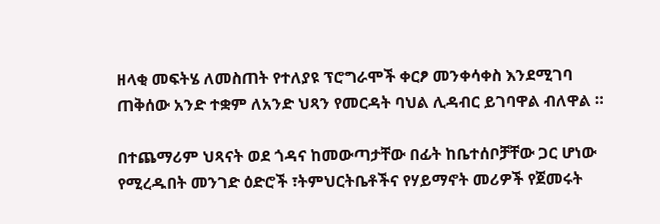ዘላቂ መፍትሄ ለመስጠት የተለያዩ ፕሮግራሞች ቀርፆ መንቀሳቀስ እንደሚገባ ጠቅሰው አንድ ተቋም ለአንድ ህጻን የመርዳት ባህል ሊዳብር ይገባዋል ብለዋል ።

በተጨማሪም ህጻናት ወደ ጎዳና ከመውጣታቸው በፊት ከቤተሰቦቻቸው ጋር ሆነው የሚረዱበት መንገድ ዕድሮች ፣ትምህርትቤቶችና የሃይማኖት መሪዎች የጀመሩት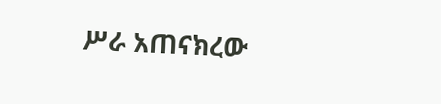ሥራ አጠናክረው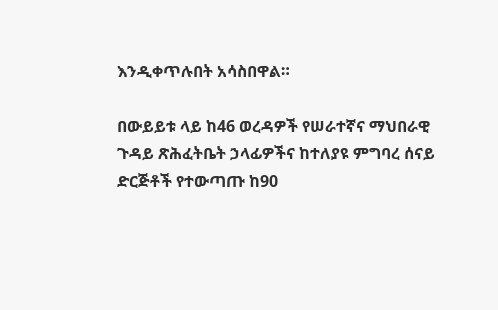እንዲቀጥሉበት አሳስበዋል።

በውይይቱ ላይ ከ46 ወረዳዎች የሠራተኛና ማህበራዊ ጉዳይ ጽሕፈትቤት ኃላፊዎችና ከተለያዩ ምግባረ ሰናይ ድርጅቶች የተውጣጡ ከ90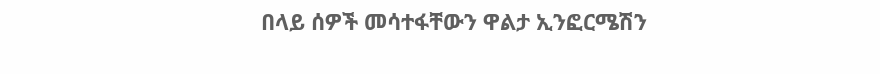በላይ ሰዎች መሳተፋቸውን ዋልታ ኢንፎርሜሽን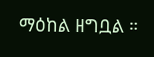ማዕከል ዘግቧል ።